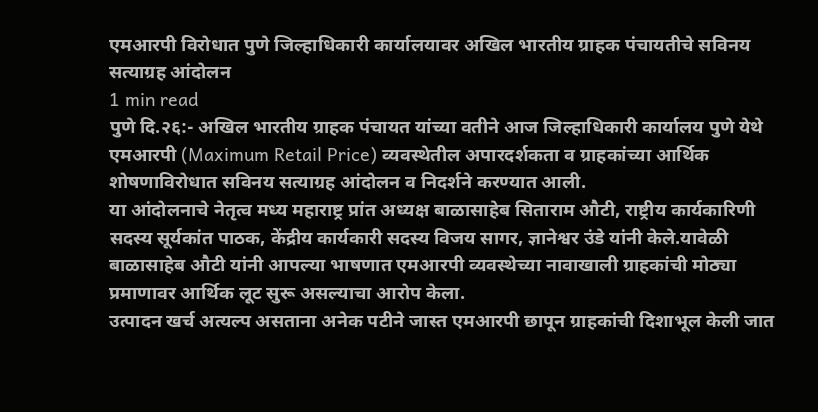एमआरपी विरोधात पुणे जिल्हाधिकारी कार्यालयावर अखिल भारतीय ग्राहक पंचायतीचे सविनय सत्याग्रह आंदोलन
1 min read
पुणे दि.२६:- अखिल भारतीय ग्राहक पंचायत यांच्या वतीने आज जिल्हाधिकारी कार्यालय पुणे येथे एमआरपी (Maximum Retail Price) व्यवस्थेतील अपारदर्शकता व ग्राहकांच्या आर्थिक शोषणाविरोधात सविनय सत्याग्रह आंदोलन व निदर्शने करण्यात आली.
या आंदोलनाचे नेतृत्व मध्य महाराष्ट्र प्रांत अध्यक्ष बाळासाहेब सिताराम औटी, राष्ट्रीय कार्यकारिणी सदस्य सूर्यकांत पाठक, केंद्रीय कार्यकारी सदस्य विजय सागर, ज्ञानेश्वर उंडे यांनी केले.यावेळी बाळासाहेब औटी यांनी आपल्या भाषणात एमआरपी व्यवस्थेच्या नावाखाली ग्राहकांची मोठ्या प्रमाणावर आर्थिक लूट सुरू असल्याचा आरोप केला.
उत्पादन खर्च अत्यल्प असताना अनेक पटीने जास्त एमआरपी छापून ग्राहकांची दिशाभूल केली जात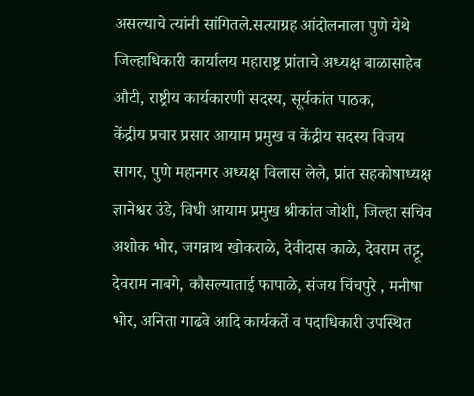असल्याचे त्यांनी सांगितले.सत्याग्रह आंदोलनाला पुणे येथे जिल्हाधिकारी कार्यालय महाराष्ट्र प्रांताचे अध्यक्ष बाळासाहेब औटी, राष्ट्रीय कार्यकारणी सदस्य, सूर्यकांत पाठक,
केंद्रीय प्रचार प्रसार आयाम प्रमुख व केंद्रीय सदस्य विजय सागर, पुणे महानगर अध्यक्ष विलास लेले, प्रांत सहकोषाध्यक्ष ज्ञानेश्वर उंडे, विधी आयाम प्रमुख श्रीकांत जोशी, जिल्हा सचिव अशोक भोर, जगन्नाथ खोकराळे, देवीदास काळे, देवराम तट्टू, देवराम नाबगे, कौसल्याताई फापाळे, संजय चिंचपुरे , मनीषा भोर, अनिता गाढवे आदि कार्यकर्ते व पदाधिकारी उपस्थित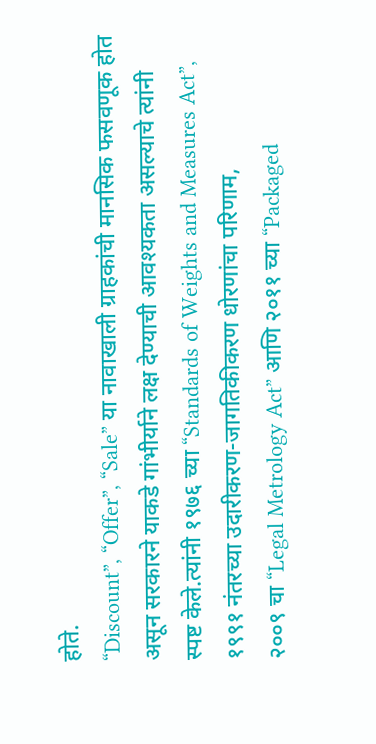होते.
“Discount”, “Offer”, “Sale” या नावाखाली ग्राहकांची मानसिक फसवणूक होत असून सरकारने याकडे गांभीर्याने लक्ष देण्याची आवश्यकता असल्याचे त्यांनी स्पष्ट केले.त्यांनी १९७६ च्या “Standards of Weights and Measures Act”, १९९१ नंतरच्या उदारीकरण-जागतिकीकरण धोरणांचा परिणाम,
२००९ चा “Legal Metrology Act” आणि २०११ च्या “Packaged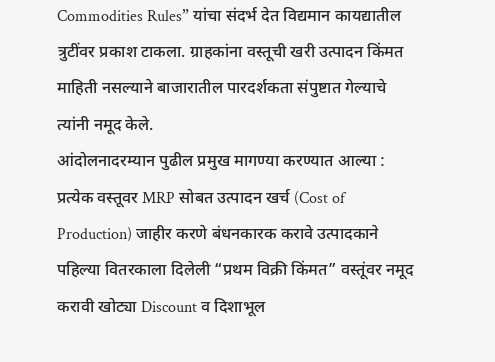Commodities Rules” यांचा संदर्भ देत विद्यमान कायद्यातील त्रुटींवर प्रकाश टाकला. ग्राहकांना वस्तूची खरी उत्पादन किंमत माहिती नसल्याने बाजारातील पारदर्शकता संपुष्टात गेल्याचे त्यांनी नमूद केले.
आंदोलनादरम्यान पुढील प्रमुख मागण्या करण्यात आल्या : प्रत्येक वस्तूवर MRP सोबत उत्पादन खर्च (Cost of Production) जाहीर करणे बंधनकारक करावे उत्पादकाने पहिल्या वितरकाला दिलेली “प्रथम विक्री किंमत” वस्तूंवर नमूद करावी खोट्या Discount व दिशाभूल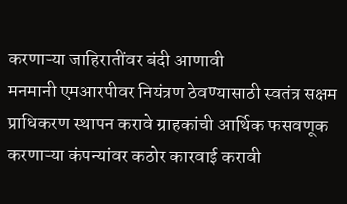करणाऱ्या जाहिरातींवर बंदी आणावी
मनमानी एमआरपीवर नियंत्रण ठेवण्यासाठी स्वतंत्र सक्षम प्राधिकरण स्थापन करावे ग्राहकांची आर्थिक फसवणूक करणाऱ्या कंपन्यांवर कठोर कारवाई करावी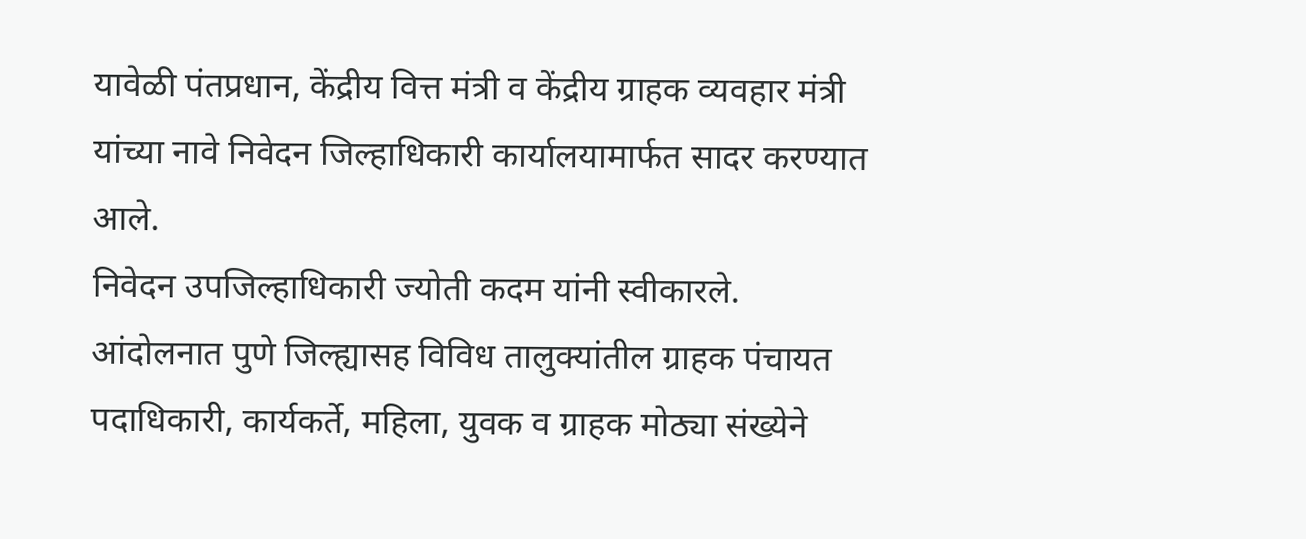यावेळी पंतप्रधान, केंद्रीय वित्त मंत्री व केंद्रीय ग्राहक व्यवहार मंत्री यांच्या नावे निवेदन जिल्हाधिकारी कार्यालयामार्फत सादर करण्यात आले.
निवेदन उपजिल्हाधिकारी ज्योती कदम यांनी स्वीकारले.
आंदोलनात पुणे जिल्ह्यासह विविध तालुक्यांतील ग्राहक पंचायत पदाधिकारी, कार्यकर्ते, महिला, युवक व ग्राहक मोठ्या संख्येने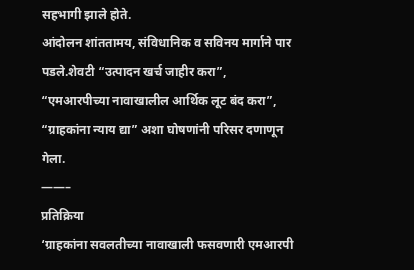सहभागी झाले होते.
आंदोलन शांततामय, संविधानिक व सविनय मार्गाने पार पडले.शेवटी “उत्पादन खर्च जाहीर करा”, “एमआरपीच्या नावाखालील आर्थिक लूट बंद करा”, “ग्राहकांना न्याय द्या” अशा घोषणांनी परिसर दणाणून गेला.
——–
प्रतिक्रिया
‘ग्राहकांना सवलतीच्या नावाखाली फसवणारी एमआरपी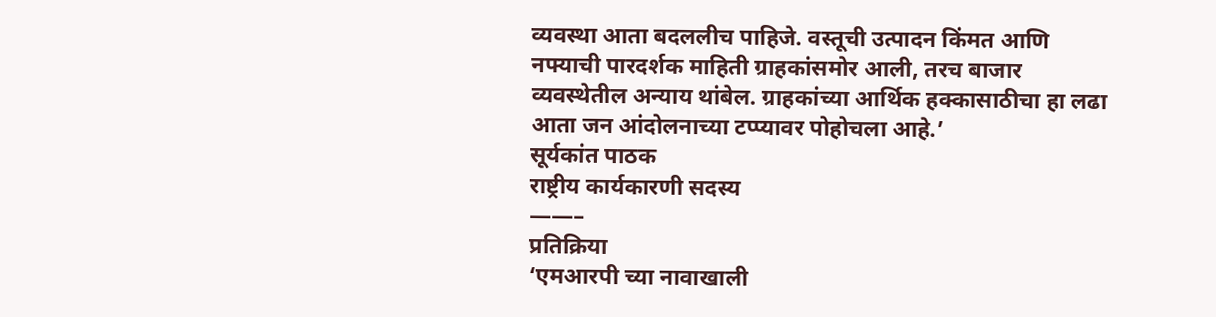व्यवस्था आता बदललीच पाहिजे. वस्तूची उत्पादन किंमत आणि नफ्याची पारदर्शक माहिती ग्राहकांसमोर आली, तरच बाजार व्यवस्थेतील अन्याय थांबेल. ग्राहकांच्या आर्थिक हक्कासाठीचा हा लढा आता जन आंदोलनाच्या टप्प्यावर पोहोचला आहे.’
सूर्यकांत पाठक
राष्ट्रीय कार्यकारणी सदस्य
——–
प्रतिक्रिया
‘एमआरपी च्या नावाखाली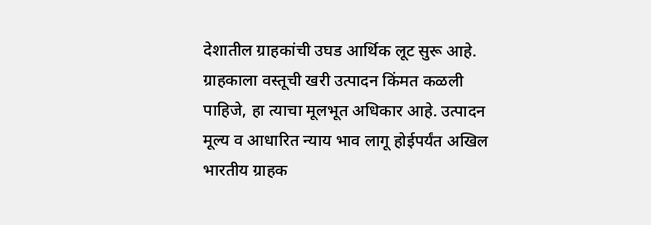देशातील ग्राहकांची उघड आर्थिक लूट सुरू आहे. ग्राहकाला वस्तूची खरी उत्पादन किंमत कळली पाहिजे, हा त्याचा मूलभूत अधिकार आहे. उत्पादन मूल्य व आधारित न्याय भाव लागू होईपर्यंत अखिल भारतीय ग्राहक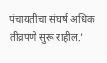पंचायतीचा संघर्ष अधिक तीव्रपणे सुरू राहील.’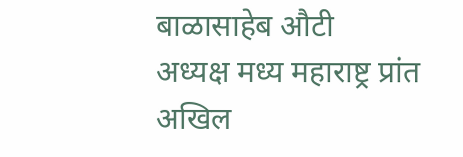बाळासाहेब औटी
अध्यक्ष मध्य महाराष्ट्र प्रांत
अखिल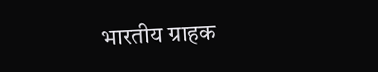भारतीय ग्राहक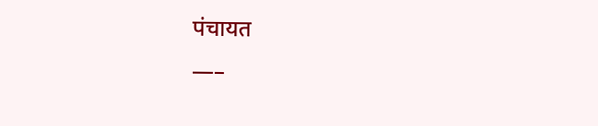पंचायत
—–